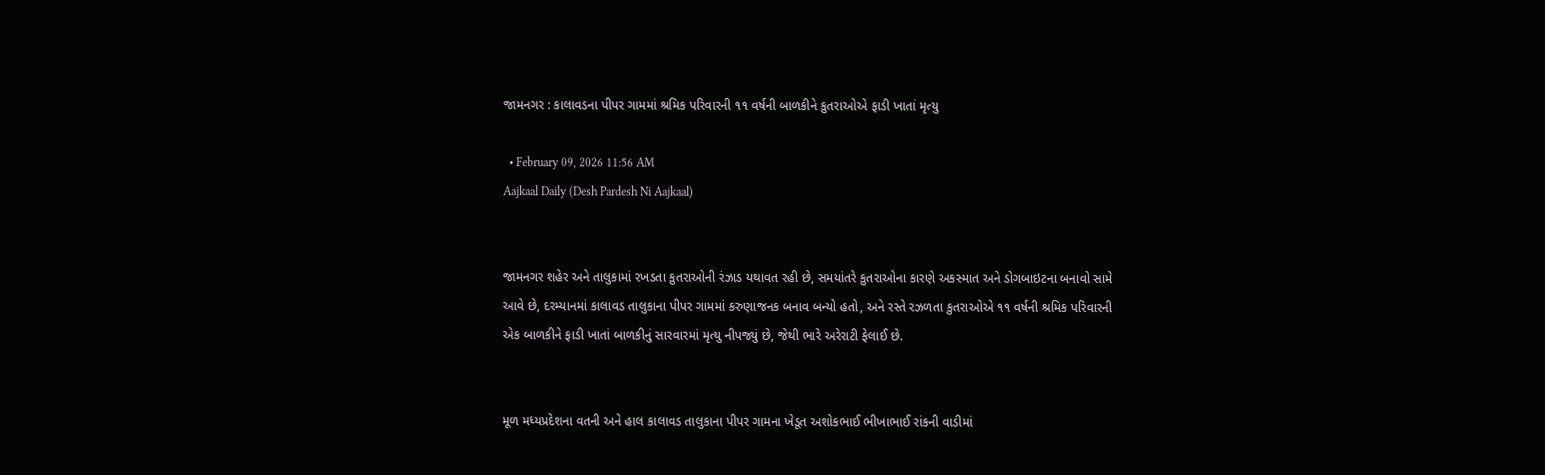જામનગર : કાલાવડના પીપર ગામમાં શ્રમિક પરિવારની ૧૧ વર્ષની બાળકીને કુતરાઓએ ફાડી ખાતાં મૃત્યુ

  • February 09, 2026 11:56 AM
Aajkaal Daily (Desh Pardesh Ni Aajkaal)


જામનગર શહેર અને તાલુકામાં રખડતા કુતરાઓની રંઝાડ યથાવત રહી છે, સમયાંતરે કુતરાઓના કારણે અકસ્માત અને ડોગબાઇટના બનાવો સામે આવે છે, દરમ્યાનમાં કાલાવડ તાલુકાના પીપર ગામમાં કરુણાજનક બનાવ બન્યો હતો, અને રસ્તે રઝળતા કુતરાઓએ ૧૧ વર્ષની શ્રમિક પરિવારની એક બાળકીને ફાડી ખાતાં બાળકીનું સારવારમાં મૃત્યુ નીપજ્યું છે, જેથી ભારે અરેરાટી ફેલાઈ છે.


મૂળ મધ્યપ્રદેશના વતની અને હાલ કાલાવડ તાલુકાના પીપર ગામના ખેડૂત અશોકભાઈ ભીખાભાઈ રાંકની વાડીમાં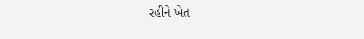રહીને ખેત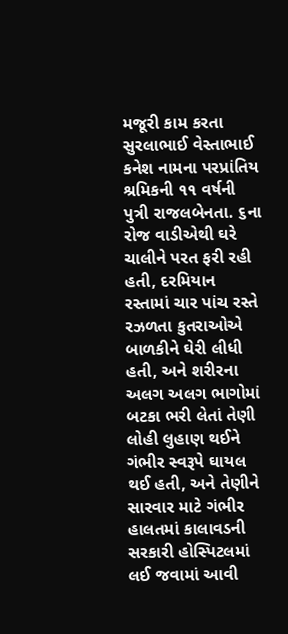મજૂરી કામ કરતા સુરલાભાઈ વેસ્તાભાઈ કનેશ નામના પરપ્રાંતિય શ્રમિકની ૧૧ વર્ષની પુત્રી રાજલબેનતા. ૬ના રોજ વાડીએથી ઘરે ચાલીને પરત ફરી રહી હતી, દરમિયાન રસ્તામાં ચાર પાંચ રસ્તે રઝળતા કુતરાઓએ બાળકીને ઘેરી લીધી હતી, અને શરીરના અલગ અલગ ભાગોમાં બટકા ભરી લેતાં તેણી લોહી લુહાણ થઈને ગંભીર સ્વરૂપે ઘાયલ થઈ હતી, અને તેણીને સારવાર માટે ગંભીર હાલતમાં કાલાવડની સરકારી હોસ્પિટલમાં લઈ જવામાં આવી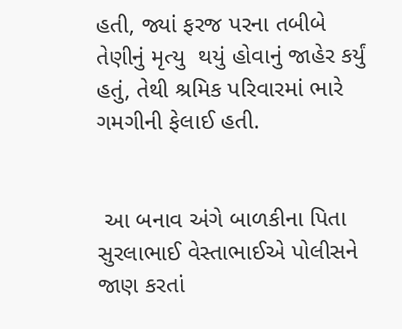હતી, જ્યાં ફરજ પરના તબીબે તેણીનું મૃત્યુ  થયું હોવાનું જાહેર કર્યું હતું, તેથી શ્રમિક પરિવારમાં ભારે ગમગીની ફેલાઈ હતી.


 આ બનાવ અંગે બાળકીના પિતા સુરલાભાઈ વેસ્તાભાઈએ પોલીસને જાણ કરતાં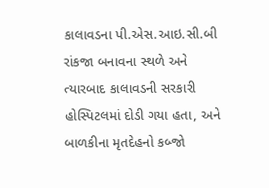કાલાવડના પી.એસ.આઇ.સી.બી રાંકજા બનાવના સ્થળે અને ત્યારબાદ કાલાવડની સરકારી હોસ્પિટલમાં દોડી ગયા હતા, અને બાળકીના મૃતદેહનો કબ્જો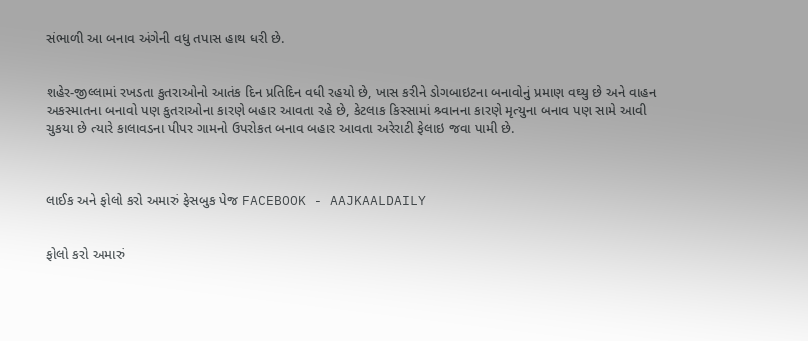સંભાળી આ બનાવ અંગેની વધુ તપાસ હાથ ધરી છે.


શહેર-જીલ્લામાં રખડતા કુતરાઓનો આતંક દિન પ્રતિદિન વધી રહયો છે, ખાસ કરીને ડોગબાઇટના બનાવોનું પ્રમાણ વઘ્યુ છે અને વાહન અકસ્માતના બનાવો પણ કુતરાઓના કારણે બહાર આવતા રહે છે, કેટલાક કિસ્સામાં શ્ર્વાનના કારણે મૃત્યુના બનાવ પણ સામે આવી ચુકયા છે ત્યારે કાલાવડના પીપર ગામનો ઉપરોકત બનાવ બહાર આવતા અરેરાટી ફેલાઇ જવા પામી છે.



લાઈક અને ફોલો કરો અમારું ફેસબુક પેજ FACEBOOK - AAJKAALDAILY


ફોલો કરો અમારું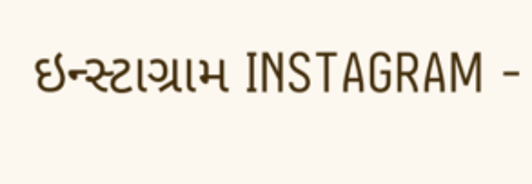ઇન્સ્ટાગ્રામ INSTAGRAM -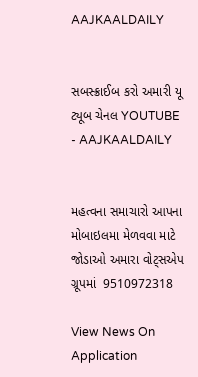AAJKAALDAILY


સબસ્ક્રાઈબ કરો અમારી યૂ ટ્યૂબ ચેનલ YOUTUBE - AAJKAALDAILY


મહત્વના સમાચારો આપના મોબાઇલમા મેળવવા માટે જોડાઓ અમારા વોટ્સએપ ગ્રૂપમાં  9510972318

View News On Application